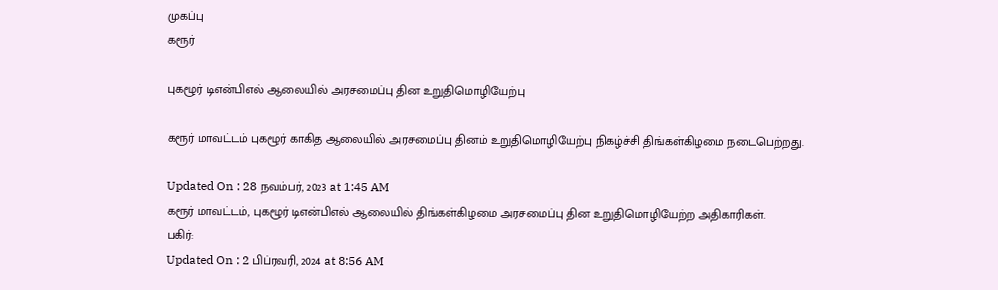முகப்பு
கரூர்

புகழூர் டிஎன்பிஎல் ஆலையில் அரசமைப்பு தின உறுதிமொழியேற்பு

கரூர் மாவட்டம் புகழூர் காகித ஆலையில் அரசமைப்பு தினம் உறுதிமொழியேற்பு நிகழ்ச்சி திங்கள்கிழமை நடைபெற்றது.

Updated On : 28 நவம்பர், 2023 at 1:45 AM
கரூர் மாவட்டம், புகழூர் டிஎன்பிஎல் ஆலையில் திங்கள்கிழமை அரசமைப்பு தின உறுதிமொழியேற்ற அதிகாரிகள்.
பகிர்:
Updated On : 2 பிப்ரவரி, 2024 at 8:56 AM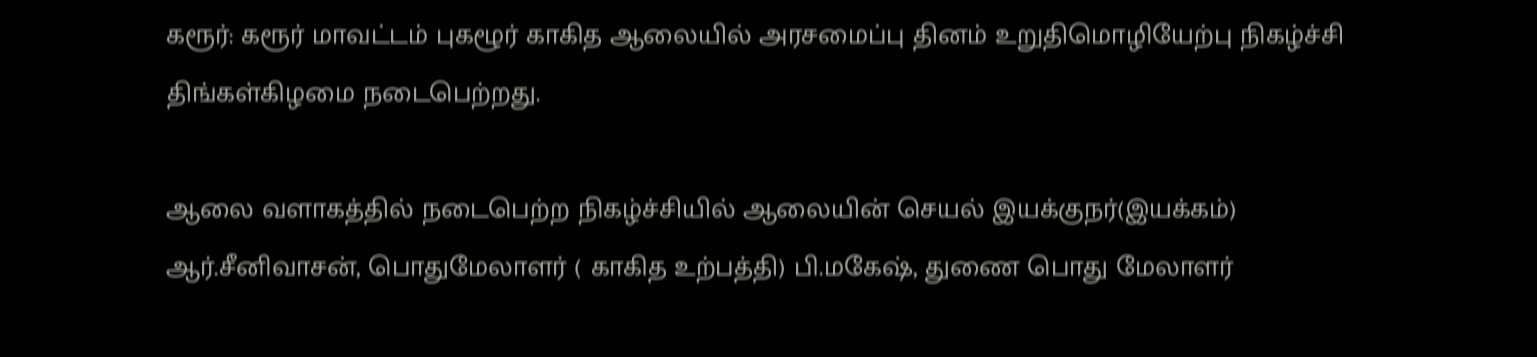கரூர்: கரூர் மாவட்டம் புகழூர் காகித ஆலையில் அரசமைப்பு தினம் உறுதிமொழியேற்பு நிகழ்ச்சி திங்கள்கிழமை நடைபெற்றது.

ஆலை வளாகத்தில் நடைபெற்ற நிகழ்ச்சியில் ஆலையின் செயல் இயக்குநர்(இயக்கம்) ஆர்.சீனிவாசன், பொதுமேலாளர் ( காகித உற்பத்தி) பி.மகேஷ், துணை பொது மேலாளர்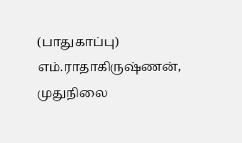(பாதுகாப்பு) எம்.ராதாகிருஷ்ணன், முதுநிலை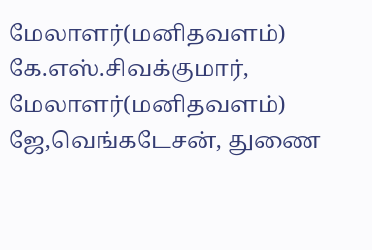மேலாளர்(மனிதவளம்) கே.எஸ்.சிவக்குமார், மேலாளர்(மனிதவளம்) ஜே,வெங்கடேசன், துணை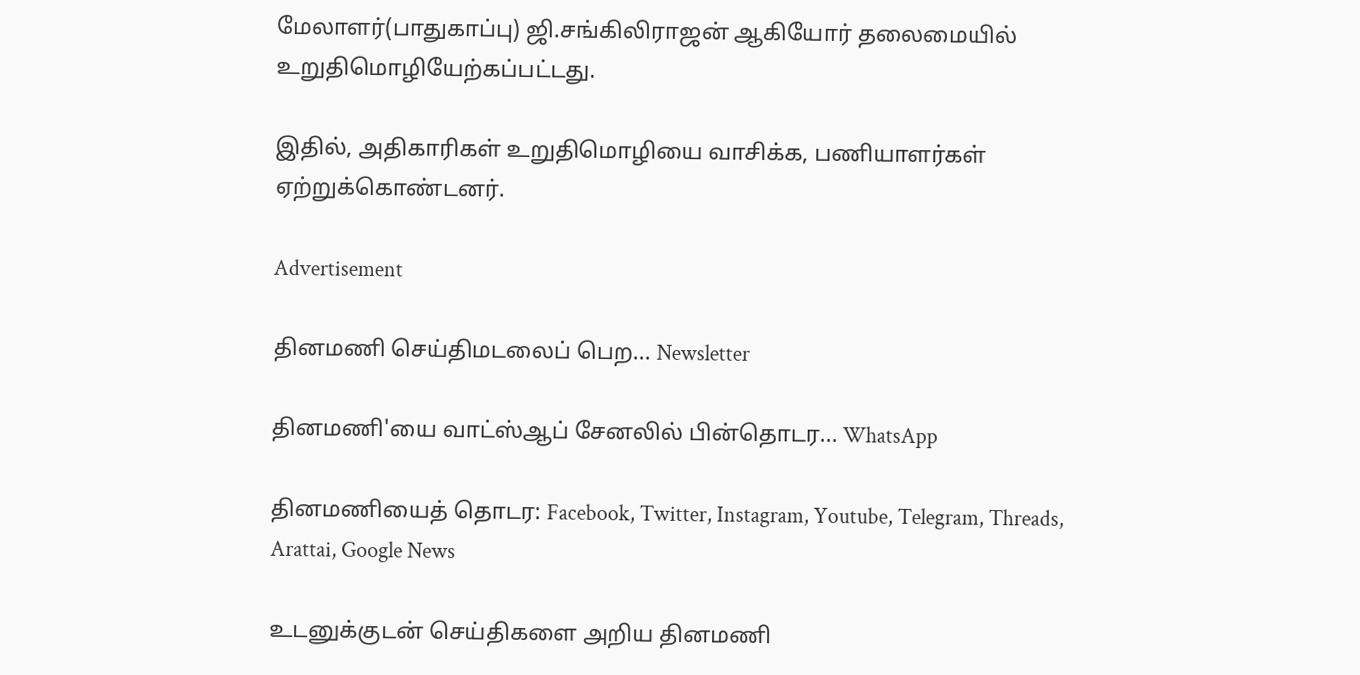மேலாளர்(பாதுகாப்பு) ஜி.சங்கிலிராஜன் ஆகியோர் தலைமையில் உறுதிமொழியேற்கப்பட்டது.

இதில், அதிகாரிகள் உறுதிமொழியை வாசிக்க, பணியாளர்கள் ஏற்றுக்கொண்டனர்.

Advertisement

தினமணி செய்திமடலைப் பெற... Newsletter

தினமணி'யை வாட்ஸ்ஆப் சேனலில் பின்தொடர... WhatsApp

தினமணியைத் தொடர: Facebook, Twitter, Instagram, Youtube, Telegram, Threads, Arattai, Google News

உடனுக்குடன் செய்திகளை அறிய தினமணி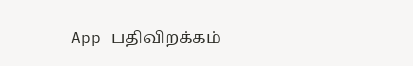App பதிவிறக்கம்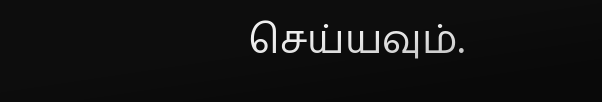செய்யவும்.